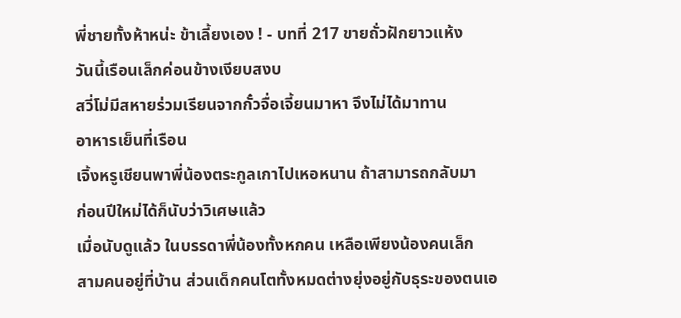พี่ชายทั้งห้าหน่ะ ข้าเลี้ยงเอง ! - บทที่ 217 ขายถั่วฝักยาวแห้ง
วันนี้เรือนเล็กค่อนข้างเงียบสงบ
สวี่โม่มีสหายร่วมเรียนจากกั๋วจื่อเจี้ยนมาหา จึงไม่ได้มาทาน
อาหารเย็นที่เรือน
เจิ้งหรูเชียนพาพี่น้องตระกูลเกาไปเหอหนาน ถ้าสามารถกลับมา
ก่อนปีใหม่ได้ก็นับว่าวิเศษแล้ว
เมื่อนับดูแล้ว ในบรรดาพี่น้องทั้งหกคน เหลือเพียงน้องคนเล็ก
สามคนอยู่ที่บ้าน ส่วนเด็กคนโตทั้งหมดต่างยุ่งอยู่กับธุระของตนเอ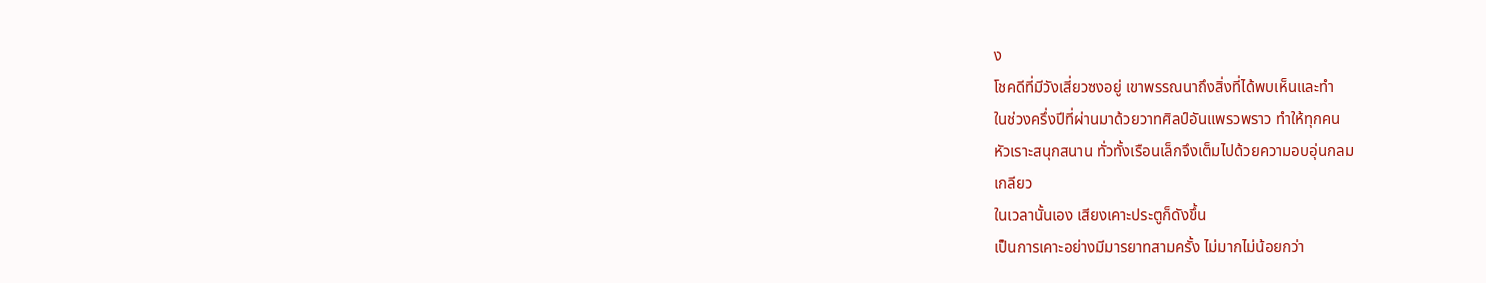ง
โชคดีที่มีวังเสี่ยวซงอยู่ เขาพรรณนาถึงสิ่งที่ได้พบเห็นและทำ
ในช่วงครึ่งปีที่ผ่านมาด้วยวาทศิลป์อันแพรวพราว ทำให้ทุกคน
หัวเราะสนุกสนาน ทั่วทั้งเรือนเล็กจึงเต็มไปด้วยความอบอุ่นกลม
เกลียว
ในเวลานั้นเอง เสียงเคาะประตูก็ดังขึ้น
เป็นการเคาะอย่างมีมารยาทสามครั้ง ไม่มากไม่น้อยกว่า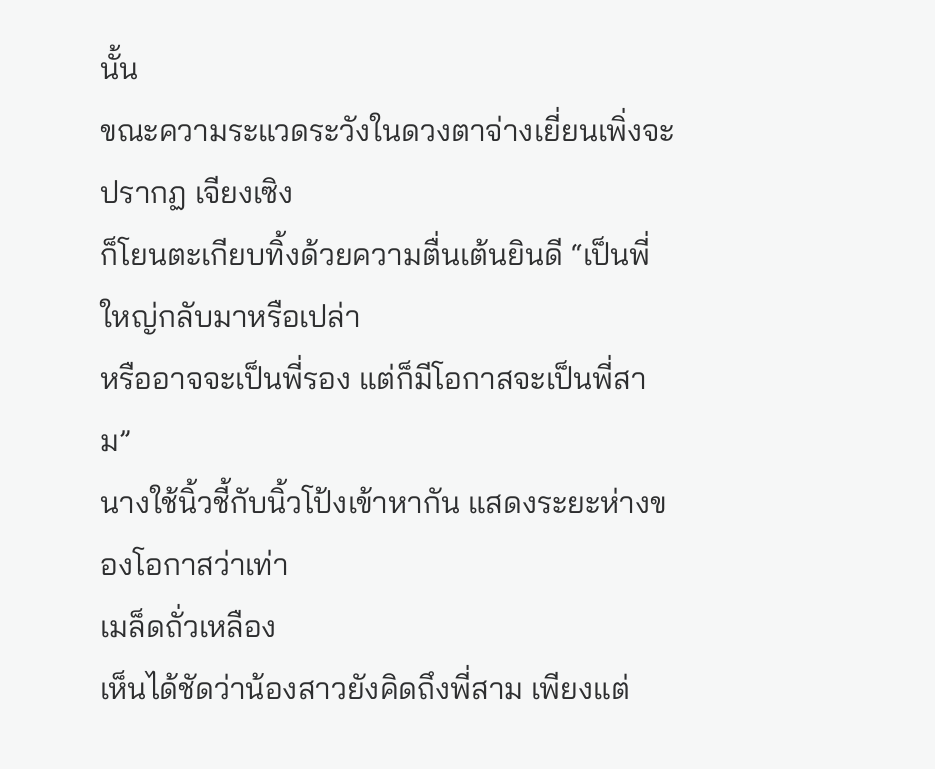นั้น
ขณะความระแวดระวังในดวงตาจ่างเยี่ยนเพิ่งจะปรากฏ เจียงเซิง
ก็โยนตะเกียบทิ้งด้วยความตื่นเต้นยินดี “เป็นพี่ใหญ่กลับมาหรือเปล่า
หรืออาจจะเป็นพี่รอง แต่ก็มีโอกาสจะเป็นพี่สาม”
นางใช้นิ้วชี้กับนิ้วโป้งเข้าหากัน แสดงระยะห่างของโอกาสว่าเท่า
เมล็ดถั่วเหลือง
เห็นได้ชัดว่าน้องสาวยังคิดถึงพี่สาม เพียงแต่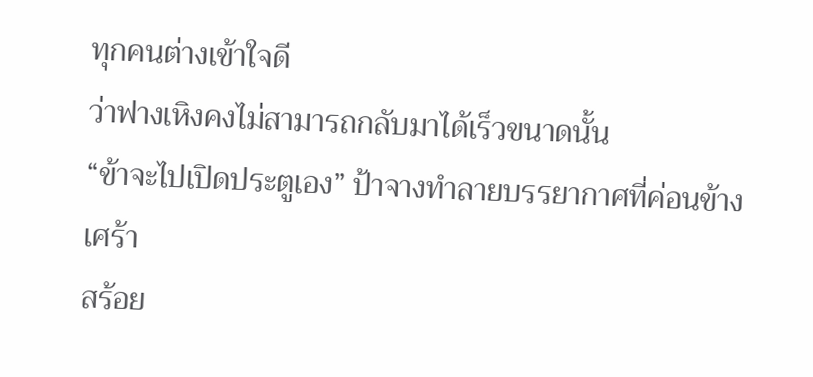ทุกคนต่างเข้าใจดี
ว่าฟางเหิงคงไม่สามารถกลับมาได้เร็วขนาดนั้น
“ข้าจะไปเปิดประตูเอง” ป้าจางทำลายบรรยากาศที่ค่อนข้างเศร้า
สร้อย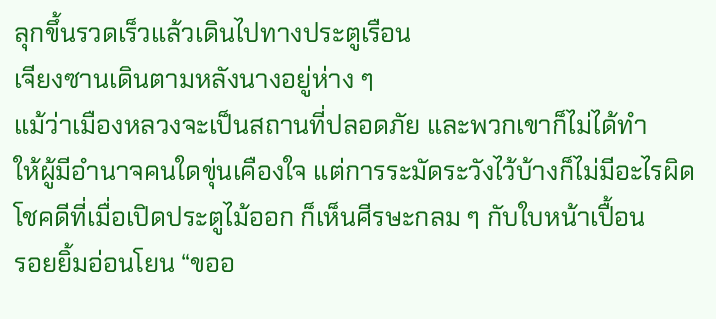ลุกขึ้นรวดเร็วแล้วเดินไปทางประตูเรือน
เจียงซานเดินตามหลังนางอยู่ห่าง ๆ
แม้ว่าเมืองหลวงจะเป็นสถานที่ปลอดภัย และพวกเขาก็ไม่ได้ทำ
ให้ผู้มีอำนาจคนใดขุ่นเคืองใจ แต่การระมัดระวังไว้บ้างก็ไม่มีอะไรผิด
โชคดีที่เมื่อเปิดประตูไม้ออก ก็เห็นศีรษะกลม ๆ กับใบหน้าเปื้อน
รอยยิ้มอ่อนโยน “ขออ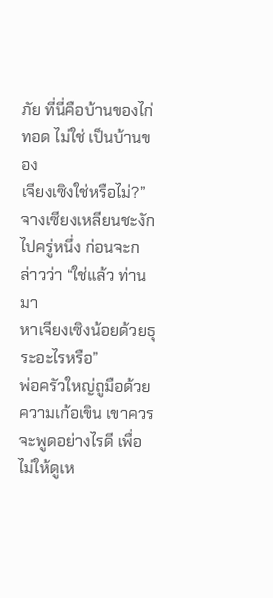ภัย ที่นี่คือบ้านของไก่ทอด ไม่ใช่ เป็นบ้านของ
เจียงเซิงใช่หรือไม่?”
จางเซียงเหลียนชะงักไปครู่หนึ่ง ก่อนจะกล่าวว่า “ใช่แล้ว ท่านมา
หาเจียงเซิงน้อยด้วยธุระอะไรหรือ”
พ่อครัวใหญ่ถูมือด้วยความเก้อเขิน เขาควรจะพูดอย่างไรดี เพื่อ
ไม่ให้ดูเห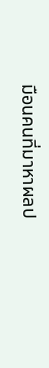มือนคนที่มาหาผลป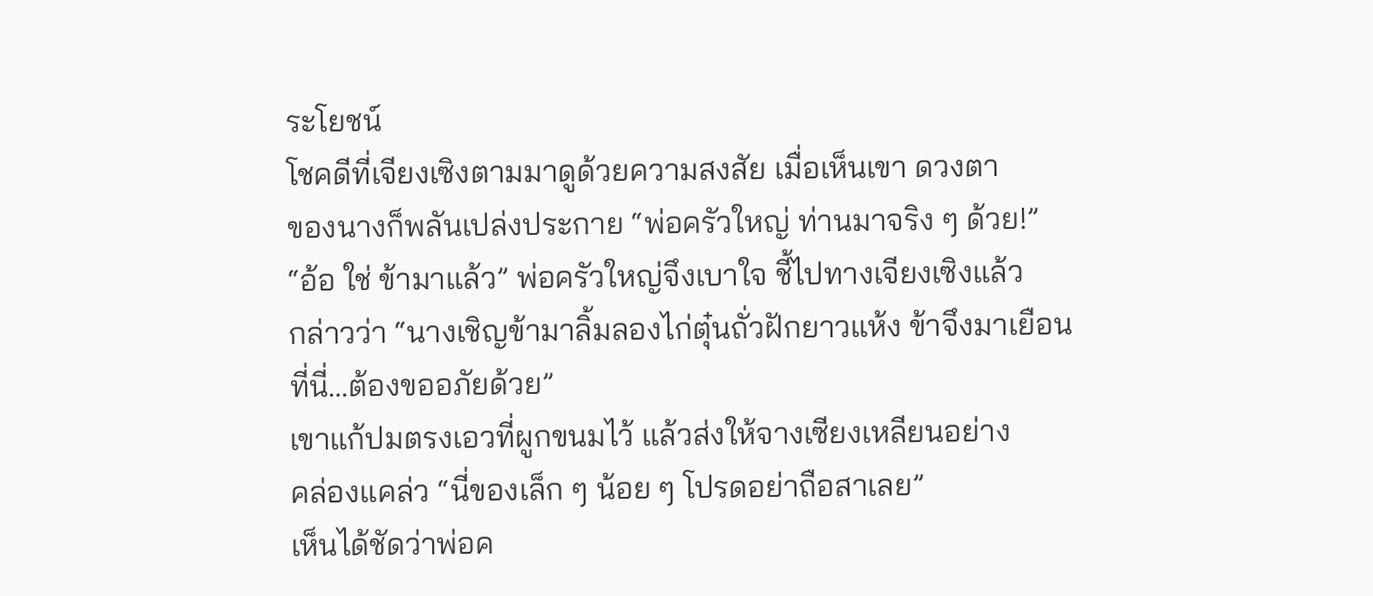ระโยชน์
โชคดีที่เจียงเซิงตามมาดูด้วยความสงสัย เมื่อเห็นเขา ดวงตา
ของนางก็พลันเปล่งประกาย “พ่อครัวใหญ่ ท่านมาจริง ๆ ด้วย!”
“อ้อ ใช่ ข้ามาแล้ว” พ่อครัวใหญ่จึงเบาใจ ชี้ไปทางเจียงเซิงแล้ว
กล่าวว่า “นางเชิญข้ามาลิ้มลองไก่ตุ๋นถั่วฝักยาวแห้ง ข้าจึงมาเยือน
ที่นี่…ต้องขออภัยด้วย”
เขาแก้ปมตรงเอวที่ผูกขนมไว้ แล้วส่งให้จางเซียงเหลียนอย่าง
คล่องแคล่ว “นี่ของเล็ก ๆ น้อย ๆ โปรดอย่าถือสาเลย”
เห็นได้ชัดว่าพ่อค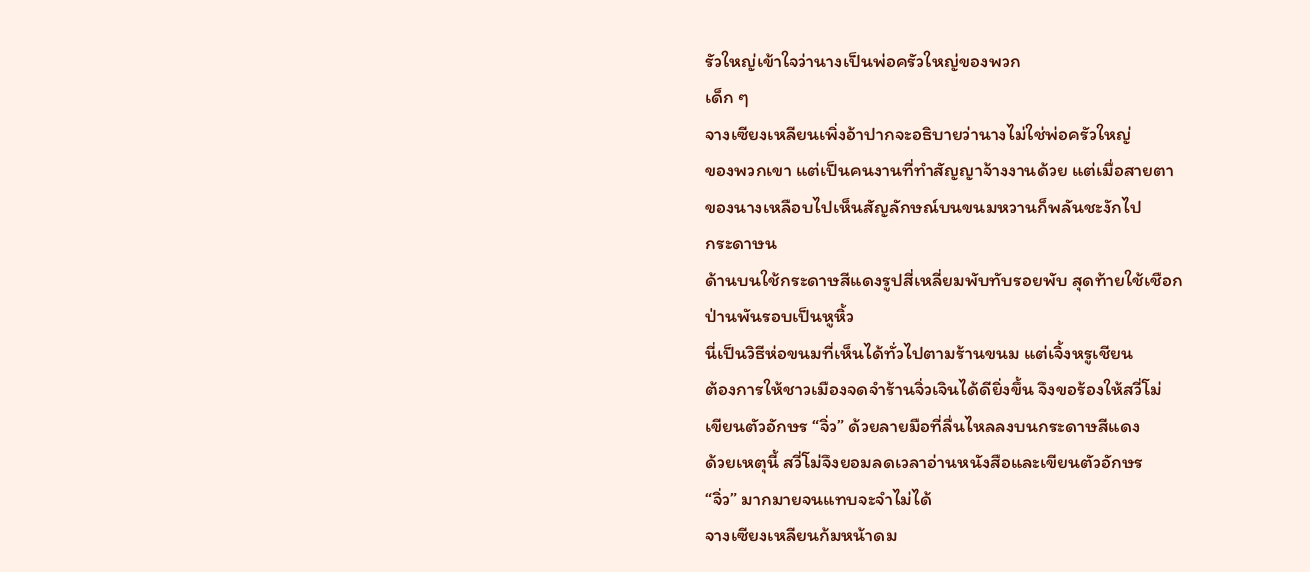รัวใหญ่เข้าใจว่านางเป็นพ่อครัวใหญ่ของพวก
เด็ก ๆ
จางเซียงเหลียนเพิ่งอ้าปากจะอธิบายว่านางไม่ใช่พ่อครัวใหญ่
ของพวกเขา แต่เป็นคนงานที่ทำสัญญาจ้างงานด้วย แต่เมื่อสายตา
ของนางเหลือบไปเห็นสัญลักษณ์บนขนมหวานก็พลันชะงักไป
กระดาษน
ด้านบนใช้กระดาษสีแดงรูปสี่เหลี่ยมพับทับรอยพับ สุดท้ายใช้เชือก
ป่านพันรอบเป็นหูหิ้ว
นี่เป็นวิธีห่อขนมที่เห็นได้ทั่วไปตามร้านขนม แต่เจิ้งหรูเชียน
ต้องการให้ชาวเมืองจดจำร้านจิ่วเจินได้ดียิ่งขึ้น จึงขอร้องให้สวี่โม่
เขียนตัวอักษร “จิ่ว” ด้วยลายมือที่ลื่นไหลลงบนกระดาษสีแดง
ด้วยเหตุนี้ สวี่โม่จึงยอมลดเวลาอ่านหนังสือและเขียนตัวอักษร
“จิ่ว” มากมายจนแทบจะจำไม่ได้
จางเซียงเหลียนก้มหน้าดม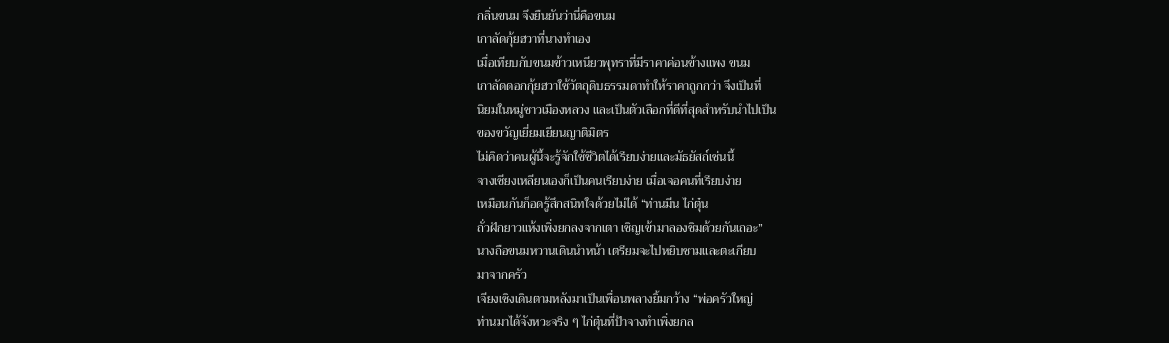กลิ่นขนม จึงยืนยันว่านี่คือขนม
เกาลัดกุ้ยฮวาที่นางทำเอง
เมื่อเทียบกับขนมข้าวเหนียวพุทราที่มีราคาค่อนข้างแพง ขนม
เกาลัดดอกกุ้ยฮวาใช้วัตถุดิบธรรมดาทำให้ราคาถูกกว่า จึงเป็นที่
นิยมในหมู่ชาวเมืองหลวง และเป็นตัวเลือกที่ดีที่สุดสำหรับนำไปเป็น
ของขวัญเยี่ยมเยียนญาติมิตร
ไม่คิดว่าคนผู้นี้จะรู้จักใช้ชีวิตได้เรียบง่ายและมัธยัสถ์เช่นนี้
จางเซียงเหลียนเองก็เป็นคนเรียบง่าย เมื่อเจอคนที่เรียบง่าย
เหมือนกันก็อดรู้สึกสนิทใจด้วยไม่ได้ “ท่านมีน ไก่ตุ๋น
ถั่วฝักยาวแห้งเพิ่งยกลงจากเตา เชิญเข้ามาลองชิมด้วยกันเถอะ”
นางถือขนมหวานเดินนำหน้า เตรียมจะไปหยิบชามและตะเกียบ
มาจากครัว
เจียงเซิงเดินตามหลังมาเป็นเพื่อนพลางยิ้มกว้าง “พ่อครัวใหญ่
ท่านมาได้จังหวะจริง ๆ ไก่ตุ๋นที่ป้าจางทำเพิ่งยกล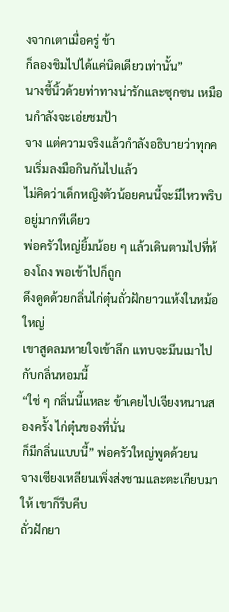งจากเตาเมื่อครู่ ข้า
ก็ลองชิมไปได้แค่นิดเดียวเท่านั้น”
นางชี้นิ้วด้วยท่าทางน่ารักและซุกซน เหมือนกำลังจะเอ่ยชมป้า
จาง แต่ความจริงแล้วกำลังอธิบายว่าทุกคนเริ่มลงมือกินกันไปแล้ว
ไม่คิดว่าเด็กหญิงตัวน้อยคนนี้จะมีไหวพริบอยู่มากทีเดียว
พ่อครัวใหญ่ยิ้มน้อย ๆ แล้วเดินตามไปที่ห้องโถง พอเข้าไปก็ถูก
ดึงดูดด้วยกลิ่นไก่ตุ๋นถั่วฝักยาวแห้งในหม้อใหญ่
เขาสูดลมหายใจเข้าลึก แทบจะมึนเมาไปกับกลิ่นหอมนี้
“ใช่ ๆ กลิ่นนี้แหละ ข้าเคยไปเจียงหนานสองครั้ง ไก่ตุ๋นของที่นั่น
ก็มีกลิ่นแบบนี้” พ่อครัวใหญ่พูดด้วยน
จางเซียงเหลียนเพิ่งส่งชามและตะเกียบมาให้ เขาก็รีบคีบ
ถั่วฝักยา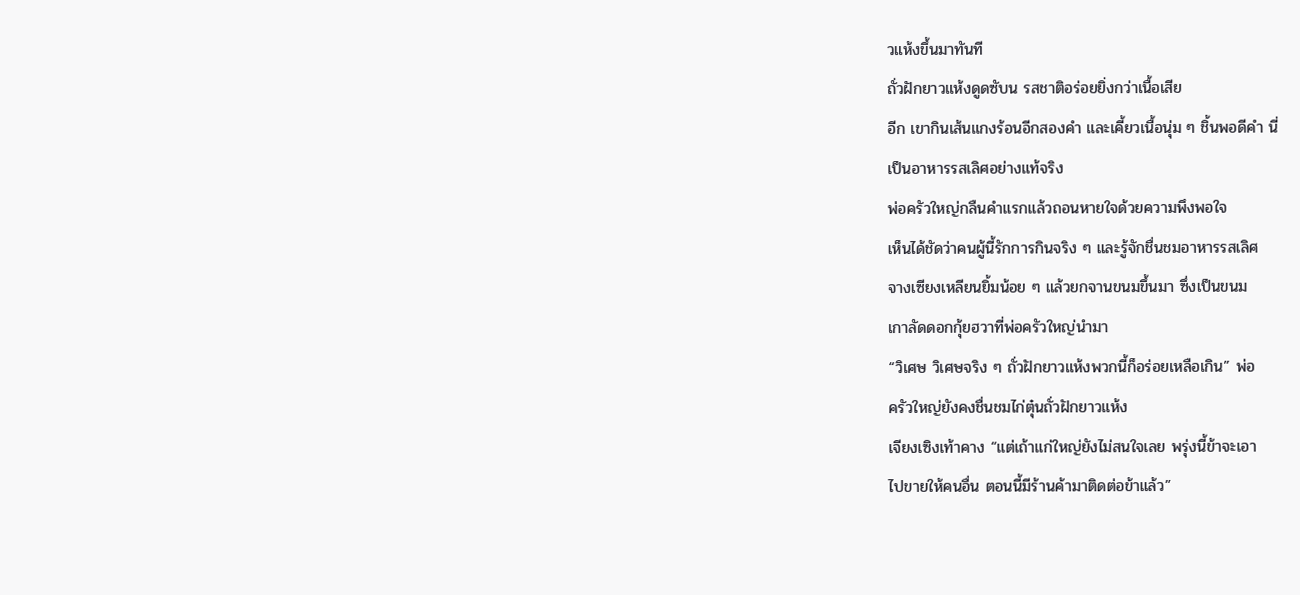วแห้งขึ้นมาทันที
ถั่วฝักยาวแห้งดูดซับน รสชาติอร่อยยิ่งกว่าเนื้อเสีย
อีก เขากินเส้นแกงร้อนอีกสองคำ และเคี้ยวเนื้อนุ่ม ๆ ชิ้นพอดีคำ นี่
เป็นอาหารรสเลิศอย่างแท้จริง
พ่อครัวใหญ่กลืนคำแรกแล้วถอนหายใจด้วยความพึงพอใจ
เห็นได้ชัดว่าคนผู้นี้รักการกินจริง ๆ และรู้จักชื่นชมอาหารรสเลิศ
จางเซียงเหลียนยิ้มน้อย ๆ แล้วยกจานขนมขึ้นมา ซึ่งเป็นขนม
เกาลัดดอกกุ้ยฮวาที่พ่อครัวใหญ่นำมา
“วิเศษ วิเศษจริง ๆ ถั่วฝักยาวแห้งพวกนี้ก็อร่อยเหลือเกิน” พ่อ
ครัวใหญ่ยังคงชื่นชมไก่ตุ๋นถั่วฝักยาวแห้ง
เจียงเซิงเท้าคาง “แต่เถ้าแก่ใหญ่ยังไม่สนใจเลย พรุ่งนี้ข้าจะเอา
ไปขายให้คนอื่น ตอนนี้มีร้านค้ามาติดต่อข้าแล้ว”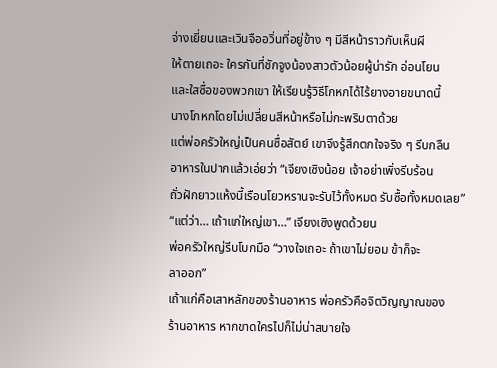จ่างเยี่ยนและเวินจืออวิ่นที่อยู่ข้าง ๆ มีสีหน้าราวกับเห็นผี
ให้ตายเถอะ ใครกันที่ชักจูงน้องสาวตัวน้อยผู้น่ารัก อ่อนโยน
และใสซื่อของพวกเขา ให้เรียนรู้วิธีโกหกได้ไร้ยางอายขนาดนี้
นางโกหกโดยไม่เปลี่ยนสีหน้าหรือไม่กะพริบตาด้วย
แต่พ่อครัวใหญ่เป็นคนซื่อสัตย์ เขาจึงรู้สึกตกใจจริง ๆ รีบกลืน
อาหารในปากแล้วเอ่ยว่า “เจียงเซิงน้อย เจ้าอย่าเพิ่งรีบร้อน
ถั่วฝักยาวแห้งนี้เรือนโยวหรานจะรับไว้ทั้งหมด รับซื้อทั้งหมดเลย”
“แต่ว่า… เถ้าแก่ใหญ่เขา…” เจียงเซิงพูดด้วยน
พ่อครัวใหญ่รีบโบกมือ “วางใจเถอะ ถ้าเขาไม่ยอม ข้าก็จะ
ลาออก”
เถ้าแก่คือเสาหลักของร้านอาหาร พ่อครัวคือจิตวิญญาณของ
ร้านอาหาร หากขาดใครไปก็ไม่น่าสบายใจ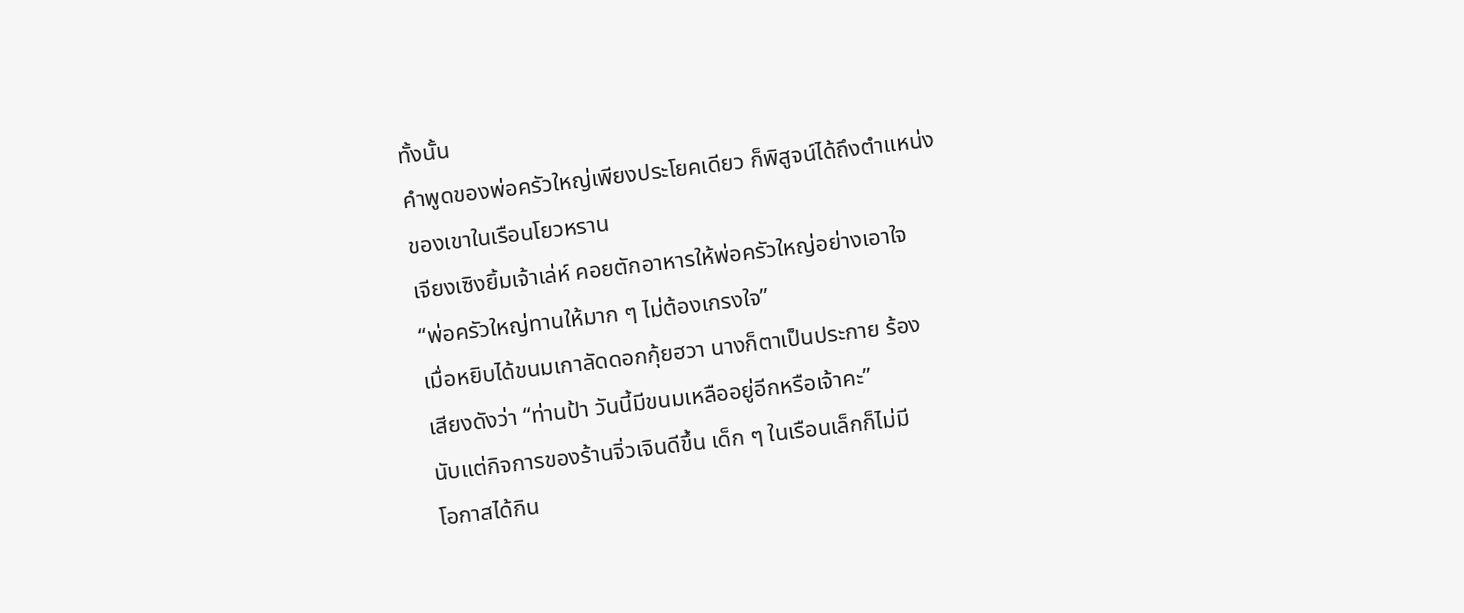ทั้งนั้น
คำพูดของพ่อครัวใหญ่เพียงประโยคเดียว ก็พิสูจน์ได้ถึงตำแหน่ง
ของเขาในเรือนโยวหราน
เจียงเซิงยิ้มเจ้าเล่ห์ คอยตักอาหารให้พ่อครัวใหญ่อย่างเอาใจ
“พ่อครัวใหญ่ทานให้มาก ๆ ไม่ต้องเกรงใจ”
เมื่อหยิบได้ขนมเกาลัดดอกกุ้ยฮวา นางก็ตาเป็นประกาย ร้อง
เสียงดังว่า “ท่านป้า วันนี้มีขนมเหลืออยู่อีกหรือเจ้าคะ”
นับแต่กิจการของร้านจิ่วเจินดีขึ้น เด็ก ๆ ในเรือนเล็กก็ไม่มี
โอกาสได้กิน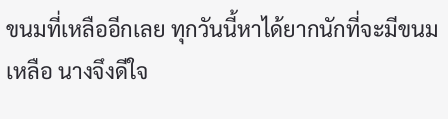ขนมที่เหลืออีกเลย ทุกวันนี้หาได้ยากนักที่จะมีขนม
เหลือ นางจึงดีใจ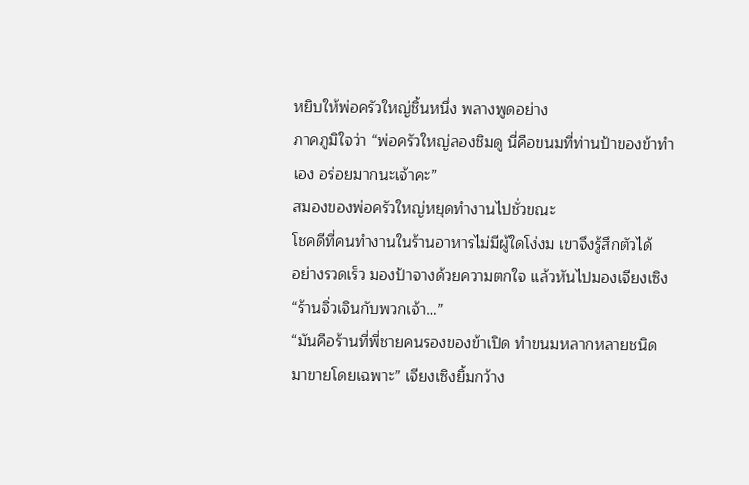หยิบให้พ่อครัวใหญ่ชิ้นหนึ่ง พลางพูดอย่าง
ภาคภูมิใจว่า “พ่อครัวใหญ่ลองชิมดู นี่คือขนมที่ท่านป้าของข้าทำ
เอง อร่อยมากนะเจ้าคะ”
สมองของพ่อครัวใหญ่หยุดทำงานไปชั่วขณะ
โชคดีที่คนทำงานในร้านอาหารไม่มีผู้ใดโง่งม เขาจึงรู้สึกตัวได้
อย่างรวดเร็ว มองป้าจางด้วยความตกใจ แล้วหันไปมองเจียงเซิง
“ร้านจิ่วเจินกับพวกเจ้า…”
“มันคือร้านที่พี่ชายคนรองของข้าเปิด ทำขนมหลากหลายชนิด
มาขายโดยเฉพาะ” เจียงเซิงยิ้มกว้าง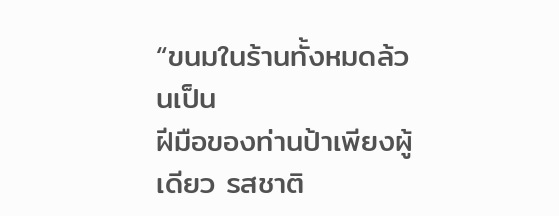“ขนมในร้านทั้งหมดล้วนเป็น
ฝีมือของท่านป้าเพียงผู้เดียว รสชาติ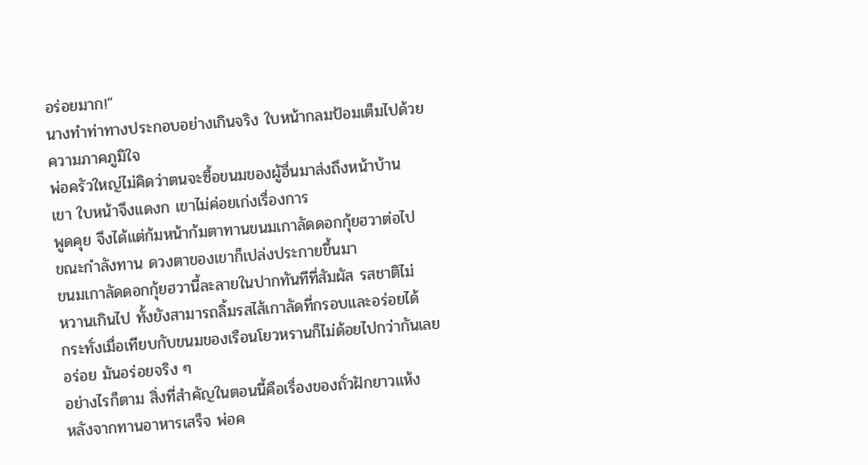อร่อยมาก!”
นางทำท่าทางประกอบอย่างเกินจริง ใบหน้ากลมป้อมเต็มไปด้วย
ความภาคภูมิใจ
พ่อครัวใหญ่ไม่คิดว่าตนจะซื้อขนมของผู้อื่นมาส่งถึงหน้าบ้าน
เขา ใบหน้าจึงแดงก เขาไม่ค่อยเก่งเรื่องการ
พูดคุย จึงได้แต่ก้มหน้าก้มตาทานขนมเกาลัดดอกกุ้ยฮวาต่อไป
ขณะกำลังทาน ดวงตาของเขาก็เปล่งประกายขึ้นมา
ขนมเกาลัดดอกกุ้ยฮวานี้ละลายในปากทันทีที่สัมผัส รสชาติไม่
หวานเกินไป ทั้งยังสามารถลิ้มรสไส้เกาลัดที่กรอบและอร่อยได้
กระทั่งเมื่อเทียบกับขนมของเรือนโยวหรานก็ไม่ด้อยไปกว่ากันเลย
อร่อย มันอร่อยจริง ๆ
อย่างไรก็ตาม สิ่งที่สำคัญในตอนนี้คือเรื่องของถั่วฝักยาวแห้ง
หลังจากทานอาหารเสร็จ พ่อค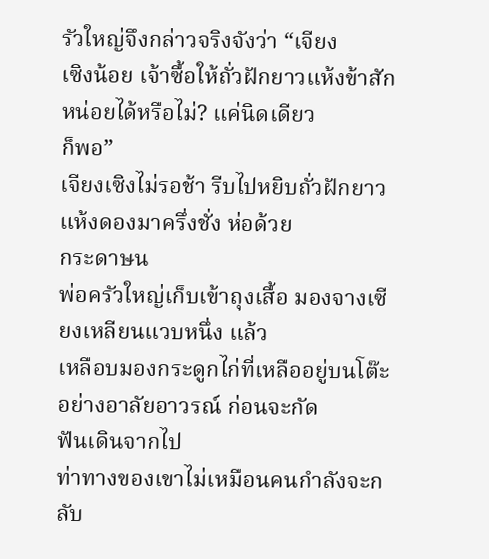รัวใหญ่จึงกล่าวจริงจังว่า “เจียง
เซิงน้อย เจ้าซื้อให้ถั่วฝักยาวแห้งข้าสักหน่อยได้หรือไม่? แค่นิดเดียว
ก็พอ”
เจียงเซิงไม่รอช้า รีบไปหยิบถั่วฝักยาวแห้งดองมาครึ่งชั่ง ห่อด้วย
กระดาษน
พ่อครัวใหญ่เก็บเข้าถุงเสื้อ มองจางเซียงเหลียนแวบหนึ่ง แล้ว
เหลือบมองกระดูกไก่ที่เหลืออยู่บนโต๊ะอย่างอาลัยอาวรณ์ ก่อนจะกัด
ฟันเดินจากไป
ท่าทางของเขาไม่เหมือนคนกำลังจะกลับ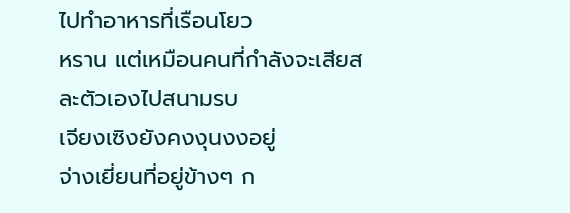ไปทำอาหารที่เรือนโยว
หราน แต่เหมือนคนที่กำลังจะเสียสละตัวเองไปสนามรบ
เจียงเซิงยังคงงุนงงอยู่
จ่างเยี่ยนที่อยู่ข้างๆ ก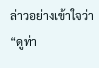ล่าวอย่างเข้าใจว่า “ดูท่า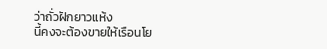ว่าถั่วฝักยาวแห้ง
นี้คงจะต้องขายให้เรือนโย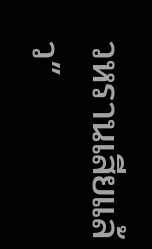วหรานเสียแล้ว”